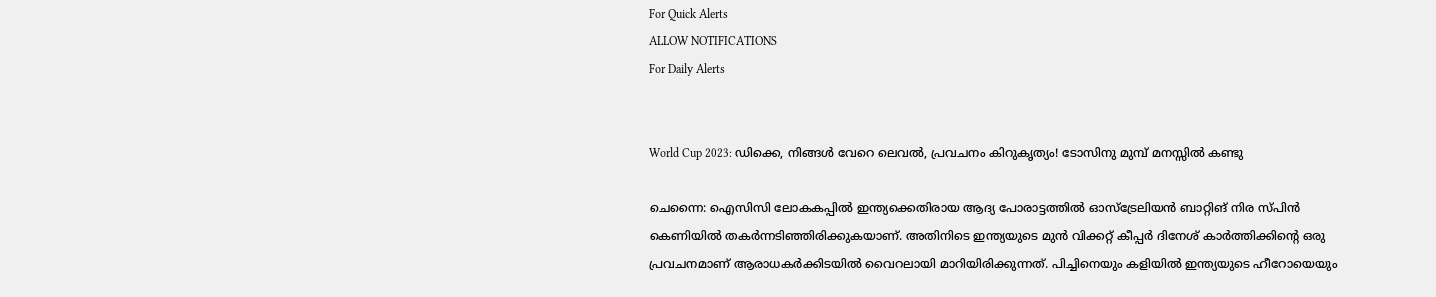For Quick Alerts
ALLOW NOTIFICATIONS
For Daily Alerts


World Cup 2023: ഡിക്കെ, നിങ്ങള്‍ വേറെ ലെവല്‍, പ്രവചനം കിറുകൃത്യം! ടോസിനു മുമ്പ് മനസ്സില്‍ കണ്ടു

ചെന്നൈ: ഐസിസി ലോകകപ്പില്‍ ഇന്ത്യക്കെതിരായ ആദ്യ പോരാട്ടത്തില്‍ ഓസ്‌ട്രേലിയന്‍ ബാറ്റിങ് നിര സ്പിന്‍ കെണിയില്‍ തകര്‍ന്നടിഞ്ഞിരിക്കുകയാണ്. അതിനിടെ ഇന്ത്യയുടെ മുന്‍ വിക്കറ്റ് കീപ്പര്‍ ദിനേശ് കാര്‍ത്തിക്കിന്റെ ഒരു പ്രവചനമാണ് ആരാധകര്‍ക്കിടയില്‍ വൈറലായി മാറിയിരിക്കുന്നത്. പിച്ചിനെയും കളിയില്‍ ഇന്ത്യയുടെ ഹീറോയെയും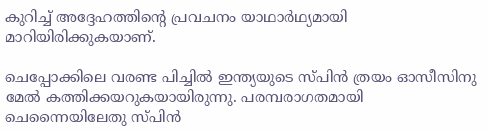കുറിച്ച് അദ്ദേഹത്തിന്റെ പ്രവചനം യാഥാര്‍ഥ്യമായി മാറിയിരിക്കുകയാണ്.

ചെപ്പോക്കിലെ വരണ്ട പിച്ചില്‍ ഇന്ത്യയുടെ സ്പിന്‍ ത്രയം ഓസീസിനു മേല്‍ കത്തിക്കയറുകയായിരുന്നു. പരമ്പരാഗതമായി ചെന്നൈയിലേതു സ്പിന്‍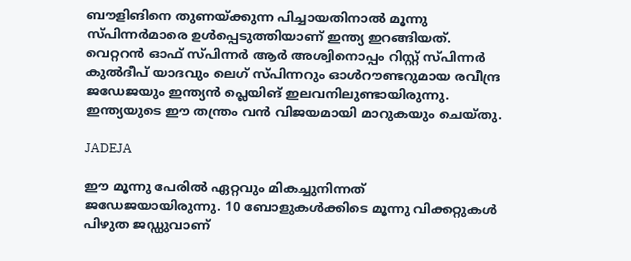ബൗളിങിനെ തുണയ്ക്കുന്ന പിച്ചായതിനാല്‍ മൂന്നു സ്പിന്നര്‍മാരെ ഉള്‍പ്പെടുത്തിയാണ് ഇന്ത്യ ഇറങ്ങിയത്. വെറ്ററന്‍ ഓഫ് സ്പിന്നര്‍ ആര്‍ അശ്വിനൊപ്പം റിസ്റ്റ് സ്പിന്നര്‍ കുല്‍ദീപ് യാദവും ലെഗ് സ്പിന്നറും ഓള്‍റൗണ്ടറുമായ രവീന്ദ്ര ജഡേജയും ഇന്ത്യന്‍ പ്ലെയിങ് ഇലവനിലുണ്ടായിരുന്നു. ഇന്ത്യയുടെ ഈ തന്ത്രം വന്‍ വിജയമായി മാറുകയും ചെയ്തു.

JADEJA

ഈ മൂന്നു പേരില്‍ ഏറ്റവും മികച്ചുനിന്നത് ജഡേജയായിരുന്നു. 10 ബോളുകള്‍ക്കിടെ മൂന്നു വിക്കറ്റുകള്‍ പിഴുത ജഡ്ഡുവാണ്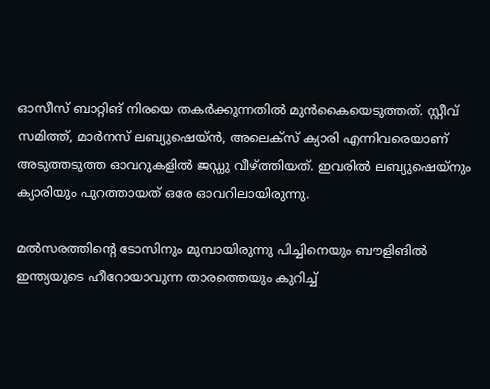ഓസീസ് ബാറ്റിങ് നിരയെ തകര്‍ക്കുന്നതില്‍ മുന്‍കൈയെടുത്തത്. സ്റ്റീവ് സമിത്ത്, മാര്‍നസ് ലബ്യുഷെയ്ന്‍, അലെക്‌സ് ക്യാരി എന്നിവരെയാണ് അടുത്തടുത്ത ഓവറുകളില്‍ ജഡ്ഡു വീഴ്ത്തിയത്. ഇവരില്‍ ലബ്യുഷെയ്‌നും ക്യാരിയും പുറത്തായത് ഒരേ ഓവറിലായിരുന്നു.

മല്‍സരത്തിന്റെ ടോസിനും മുമ്പായിരുന്നു പിച്ചിനെയും ബൗളിങില്‍ ഇന്ത്യയുടെ ഹീറോയാവുന്ന താരത്തെയും കുറിച്ച്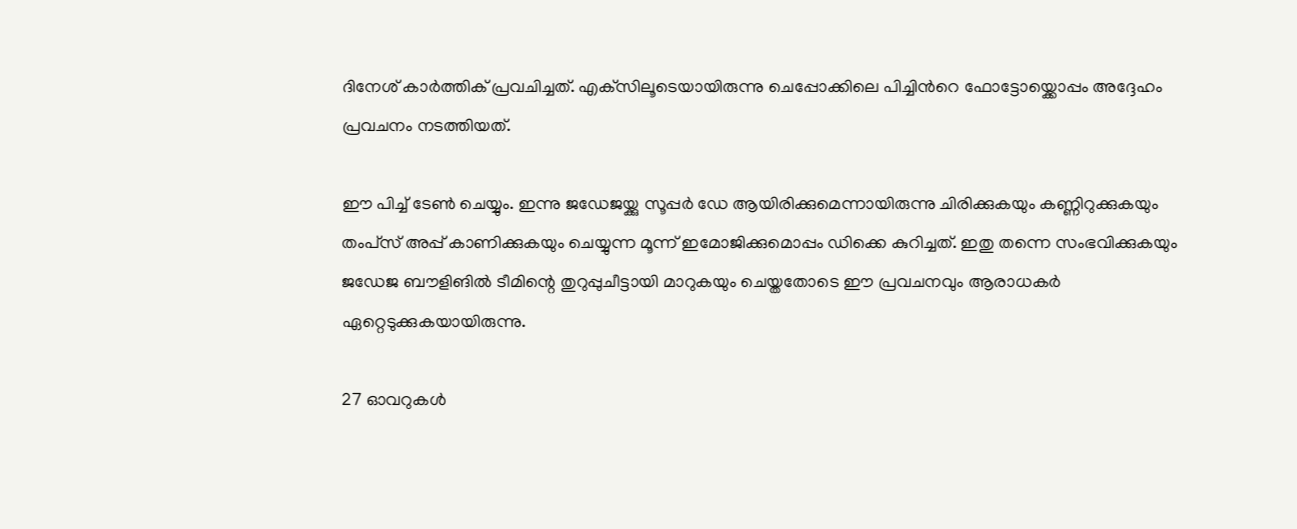ദിനേശ് കാര്‍ത്തിക് പ്രവചിച്ചത്. എക്‌സിലൂടെയായിരുന്നു ചെപ്പോക്കിലെ പിച്ചിന്‍റെ ഫോട്ടോയ്ക്കൊപ്പം അദ്ദേഹം പ്രവചനം നടത്തിയത്.

ഈ പിച്ച് ടേണ്‍ ചെയ്യും. ഇന്നു ജഡേജയ്ക്കു സൂപ്പര്‍ ഡേ ആയിരിക്കുമെന്നായിരുന്നു ചിരിക്കുകയും കണ്ണിറുക്കുകയും തംപ്‌സ് അപ്പ് കാണിക്കുകയും ചെയ്യുന്ന മൂന്ന് ഇമോജിക്കുമൊപ്പം ഡിക്കെ കുറിച്ചത്. ഇതു തന്നെ സംഭവിക്കുകയും ജഡേജ ബൗളിങില്‍ ടീമിന്റെ തുറുപ്പുചീട്ടായി മാറുകയും ചെയ്തതോടെ ഈ പ്രവചനവും ആരാധകര്‍ ഏറ്റെടുക്കുകയായിരുന്നു.

27 ഓവറുകള്‍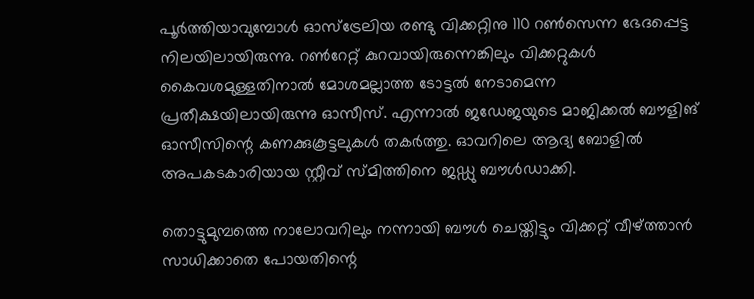പൂര്‍ത്തിയാവുമ്പോള്‍ ഓസ്‌ട്രേലിയ രണ്ടു വിക്കറ്റിനു 110 റണ്‍സെന്ന ഭേദപ്പെട്ട നിലയിലായിരുന്നു. റണ്‍റേറ്റ് കുറവായിരുന്നെങ്കിലും വിക്കറ്റുകള്‍ കൈവശമുള്ളതിനാല്‍ മോശമല്ലാത്ത ടോട്ടല്‍ നേടാമെന്ന പ്രതീക്ഷയിലായിരുന്നു ഓസീസ്. എന്നാല്‍ ജഡേജയുടെ മാജിക്കല്‍ ബൗളിങ് ഓസീസിന്റെ കണക്കുകൂട്ടലുകള്‍ തകര്‍ത്തു. ഓവറിലെ ആദ്യ ബോളില്‍ അപകടകാരിയായ സ്റ്റീവ് സ്മിത്തിനെ ജഡ്ഡു ബൗള്‍ഡാക്കി.

തൊട്ടുമുമ്പത്തെ നാലോവറിലും നന്നായി ബൗള്‍ ചെയ്തിട്ടും വിക്കറ്റ് വീഴ്ത്താന്‍ സാധിക്കാതെ പോയതിന്റെ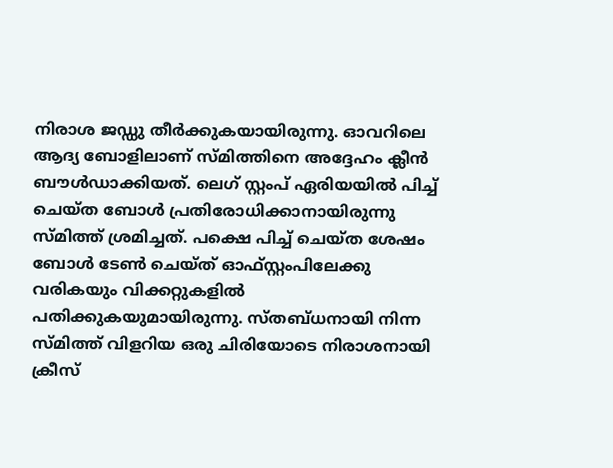നിരാശ ജഡ്ഡു തീര്‍ക്കുകയായിരുന്നു. ഓവറിലെ ആദ്യ ബോളിലാണ് സ്മിത്തിനെ അദ്ദേഹം ക്ലീന്‍ ബൗള്‍ഡാക്കിയത്. ലെഗ് സ്റ്റംപ് ഏരിയയില്‍ പിച്ച് ചെയ്ത ബോള്‍ പ്രതിരോധിക്കാനായിരുന്നു സ്മിത്ത് ശ്രമിച്ചത്. പക്ഷെ പിച്ച് ചെയ്ത ശേഷം ബോള്‍ ടേണ്‍ ചെയ്ത് ഓഫ്സ്റ്റംപിലേക്കു വരികയും വിക്കറ്റുകളില്‍ പതിക്കുകയുമായിരുന്നു. സ്തബ്ധനായി നിന്ന സ്മിത്ത് വിളറിയ ഒരു ചിരിയോടെ നിരാശനായി ക്രീസ്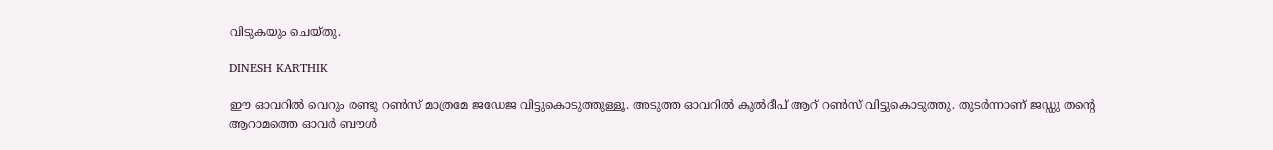വിടുകയും ചെയ്തു.

DINESH KARTHIK

ഈ ഓവറില്‍ വെറും രണ്ടു റണ്‍സ് മാത്രമേ ജഡേജ വിട്ടുകൊടുത്തുള്ളൂ. അടുത്ത ഓവറില്‍ കുല്‍ദീപ് ആറ് റണ്‍സ് വിട്ടുകൊടുത്തു. തുടര്‍ന്നാണ് ജഡ്ഡു തന്റെ ആറാമത്തെ ഓവര്‍ ബൗള്‍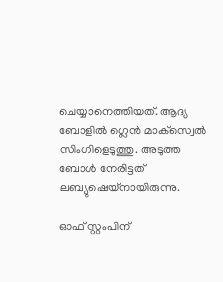ചെയ്യാനെത്തിയത്. ആദ്യ ബോളില്‍ ഗ്ലെന്‍ മാക്‌സ്വെല്‍ സിംഗിളെടുത്തു. അടുത്ത ബോള്‍ നേരിട്ടത് ലബ്യുഷെയ്നായിരുന്നു.

ഓഫ് സ്റ്റംപിന്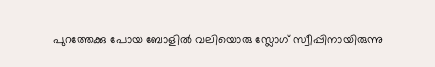പുറത്തേക്കു പോയ ബോളില്‍ വലിയൊരു സ്ലോഗ് സ്വീപ്പിനായിരുന്നു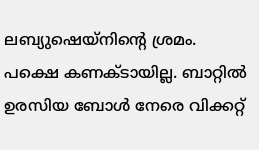ലബ്യുഷെയ്‌നിന്റെ ശ്രമം. പക്ഷെ കണക്ടായില്ല. ബാറ്റില്‍ ഉരസിയ ബോള്‍ നേരെ വിക്കറ്റ്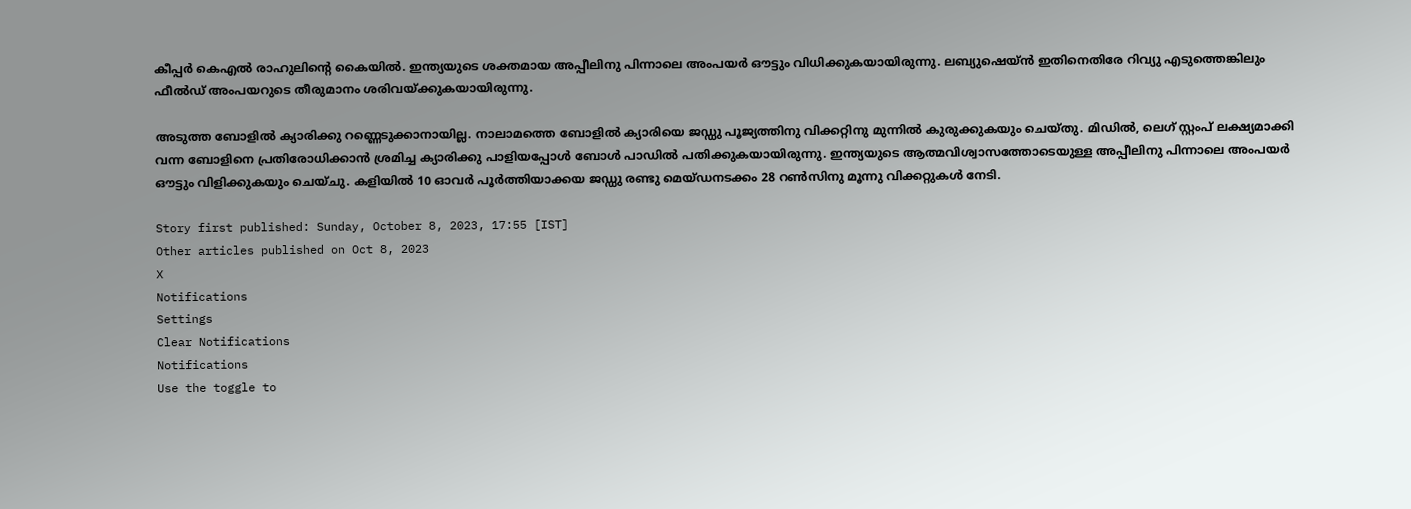കീപ്പര്‍ കെഎല്‍ രാഹുലിന്റെ കൈയില്‍. ഇന്ത്യയുടെ ശക്തമായ അപ്പീലിനു പിന്നാലെ അംപയര്‍ ഔട്ടും വിധിക്കുകയായിരുന്നു. ലബ്യുഷെയ്ന്‍ ഇതിനെതിരേ റിവ്യു എടുത്തെങ്കിലും ഫീല്‍ഡ് അംപയറുടെ തീരുമാനം ശരിവയ്ക്കുകയായിരുന്നു.

അടുത്ത ബോളില്‍ ക്യാരിക്കു റണ്ണെടുക്കാനായില്ല. നാലാമത്തെ ബോളില്‍ ക്യാരിയെ ജഡ്ഡു പൂജ്യത്തിനു വിക്കറ്റിനു മുന്നില്‍ കുരുക്കുകയും ചെയ്തു. മിഡില്‍, ലെഗ് സ്റ്റംപ് ലക്ഷ്യമാക്കി വന്ന ബോളിനെ പ്രതിരോധിക്കാന്‍ ശ്രമിച്ച ക്യാരിക്കു പാളിയപ്പോള്‍ ബോള്‍ പാഡില്‍ പതിക്കുകയായിരുന്നു. ഇന്ത്യയുടെ ആത്മവിശ്വാസത്തോടെയുള്ള അപ്പീലിനു പിന്നാലെ അംപയര്‍ ഔട്ടും വിളിക്കുകയും ചെയ്ചു. കളിയില്‍ 10 ഓവര്‍ പൂര്‍ത്തിയാക്കയ ജഡ്ഡു രണ്ടു മെയ്ഡനടക്കം 28 റണ്‍സിനു മൂന്നു വിക്കറ്റുകള്‍ നേടി.

Story first published: Sunday, October 8, 2023, 17:55 [IST]
Other articles published on Oct 8, 2023
X
Notifications
Settings
Clear Notifications
Notifications
Use the toggle to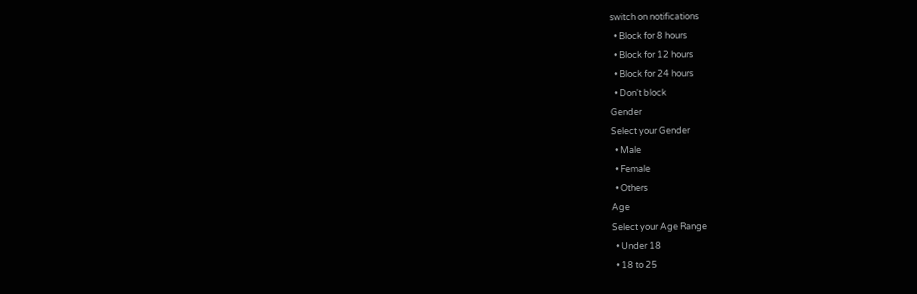switch on notifications
  • Block for 8 hours
  • Block for 12 hours
  • Block for 24 hours
  • Don't block
Gender
Select your Gender
  • Male
  • Female
  • Others
Age
Select your Age Range
  • Under 18
  • 18 to 25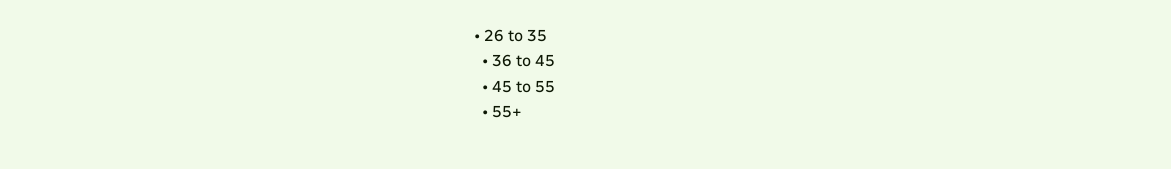• 26 to 35
  • 36 to 45
  • 45 to 55
  • 55+